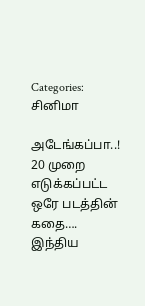Categories: சினிமா

அடேங்கப்பா..! 20 முறை எடுக்கப்பட்ட ஒரே படத்தின் கதை…. இந்திய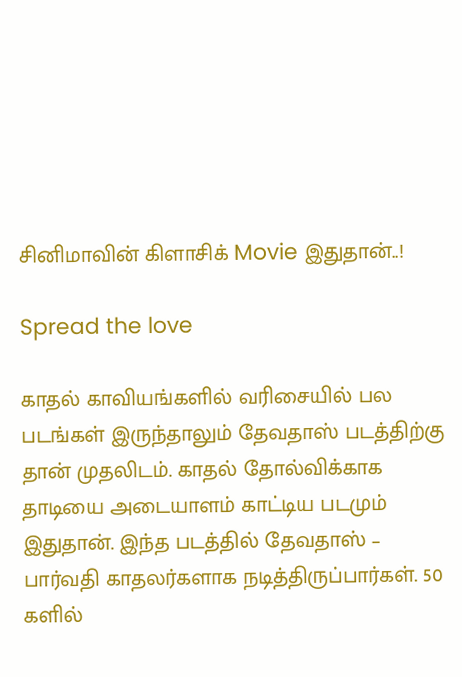சினிமாவின் கிளாசிக் Movie இதுதான்..!

Spread the love

காதல் காவியங்களில் வரிசையில் பல படங்கள் இருந்தாலும் தேவதாஸ் படத்திற்கு தான் முதலிடம். காதல் தோல்விக்காக தாடியை அடையாளம் காட்டிய படமும் இதுதான். இந்த படத்தில் தேவதாஸ் – பார்வதி காதலர்களாக நடித்திருப்பார்கள். 50 களில்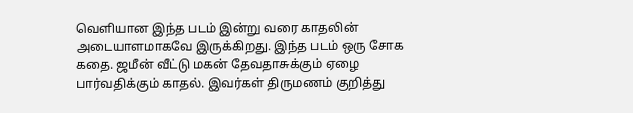வெளியான இந்த படம் இன்று வரை காதலின் அடையாளமாகவே இருக்கிறது. இந்த படம் ஒரு சோக கதை. ஜமீன் வீட்டு மகன் தேவதாசுக்கும் ஏழை பார்வதிக்கும் காதல். இவர்கள் திருமணம் குறித்து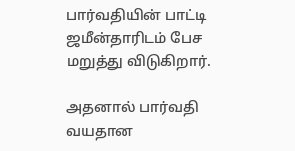பார்வதியின் பாட்டி ஜமீன்தாரிடம் பேச மறுத்து விடுகிறார்.

அதனால் பார்வதி வயதான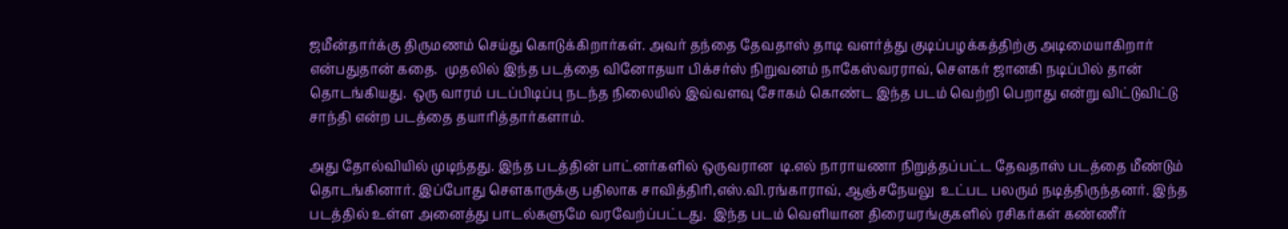ஜமீன்தார்க்கு திருமணம் செய்து கொடுக்கிறார்கள். அவர் தந்தை தேவதாஸ் தாடி வளர்த்து குடிப்பழக்கத்திற்கு அடிமையாகிறார் என்பதுதான் கதை.  முதலில் இந்த படத்தை வினோதயா பிக்சர்ஸ் நிறுவனம் நாகேஸ்வரராவ், சௌகர் ஜானகி நடிப்பில் தான் தொடங்கியது.  ஒரு வாரம் படப்பிடிப்பு நடந்த நிலையில் இவ்வளவு சோகம் கொண்ட இந்த படம் வெற்றி பெறாது என்று விட்டுவிட்டு சாந்தி என்ற படத்தை தயாரித்தார்களாம்.

அது தோல்வியில் முடிந்தது. இந்த படத்தின் பாட்னர்களில் ஒருவரான  டி.எல் நாராயணா நிறுத்தப்பட்ட தேவதாஸ் படத்தை மீண்டும் தொடங்கினார். இப்போது சௌகாருக்கு பதிலாக சாவித்திரி,எஸ்.வி.ரங்காராவ், ஆஞ்சநேயலு  உட்பட பலரும் நடித்திருந்தனர். இந்த படத்தில் உள்ள அனைத்து பாடல்களுமே வரவேற்ப்பட்டது.  இந்த படம் வெளியான திரையரங்குகளில் ரசிகர்கள் கண்ணீர்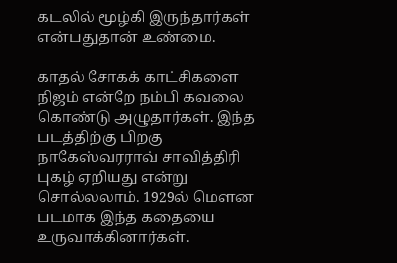கடலில் மூழ்கி இருந்தார்கள் என்பதுதான் உண்மை.

காதல் சோகக் காட்சிகளை நிஜம் என்றே நம்பி கவலை கொண்டு அழுதார்கள். இந்த படத்திற்கு பிறகு நாகேஸ்வரராவ் சாவித்திரி புகழ் ஏறியது என்று சொல்லலாம். 1929ல் மௌன படமாக இந்த கதையை உருவாக்கினார்கள்.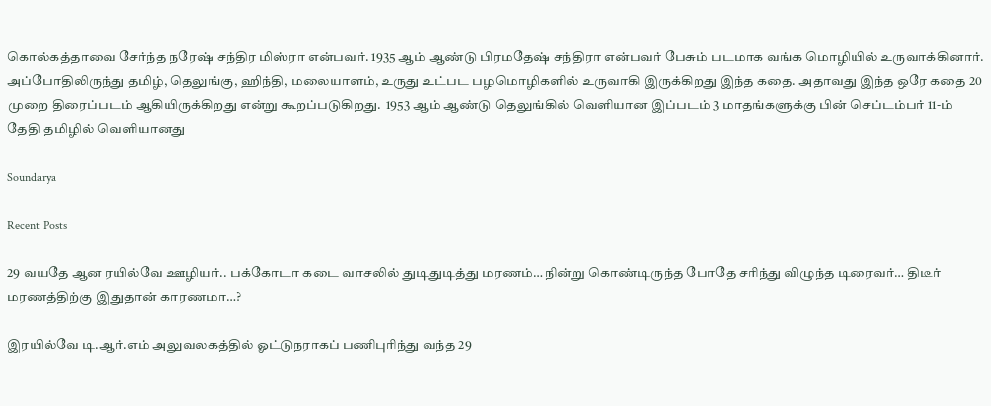கொல்கத்தாவை சேர்ந்த நரேஷ் சந்திர மிஸ்ரா என்பவர். 1935 ஆம் ஆண்டு பிரமதேஷ் சந்திரா என்பவர் பேசும் படமாக வங்க மொழியில் உருவாக்கினார். அப்போதிலிருந்து தமிழ், தெலுங்கு, ஹிந்தி, மலையாளம், உருது உட்பட பழமொழிகளில் உருவாகி இருக்கிறது இந்த கதை. அதாவது இந்த ஒரே கதை 20 முறை திரைப்படம் ஆகியிருக்கிறது என்று கூறப்படுகிறது.  1953 ஆம் ஆண்டு தெலுங்கில் வெளியான இப்படம் 3 மாதங்களுக்கு பின் செப்டம்பர் 11-ம் தேதி தமிழில் வெளியானது

Soundarya

Recent Posts

29 வயதே ஆன ரயில்வே ஊழியர்.. பக்கோடா கடை வாசலில் துடிதுடித்து மரணம்… நின்று கொண்டிருந்த போதே சரிந்து விழுந்த டிரைவர்… திடீர் மரணத்திற்கு இதுதான் காரணமா…?

இரயில்வே டி.ஆர்.எம் அலுவலகத்தில் ஓட்டுநராகப் பணிபுரிந்து வந்த 29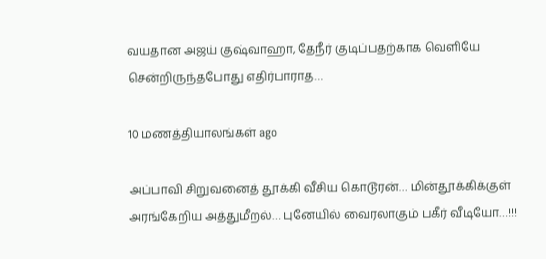வயதான அஜய் குஷ்வாஹா, தேநீர் குடிப்பதற்காக வெளியே சென்றிருந்தபோது எதிர்பாராத…

10 மணத்தியாலங்கள் ago

அப்பாவி சிறுவனைத் தூக்கி வீசிய கொடூரன்… மின்தூக்கிக்குள் அரங்கேறிய அத்துமீறல்… புனேயில் வைரலாகும் பகீர் வீடியோ…!!!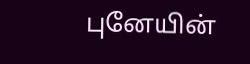புனேயின்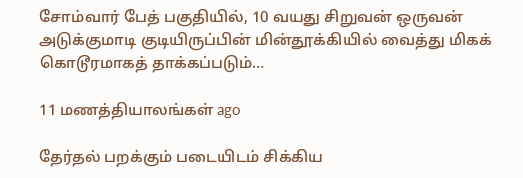சோம்வார் பேத் பகுதியில், 10 வயது சிறுவன் ஒருவன் அடுக்குமாடி குடியிருப்பின் மின்தூக்கியில் வைத்து மிகக் கொடூரமாகத் தாக்கப்படும்…

11 மணத்தியாலங்கள் ago

தேர்தல் பறக்கும் படையிடம் சிக்கிய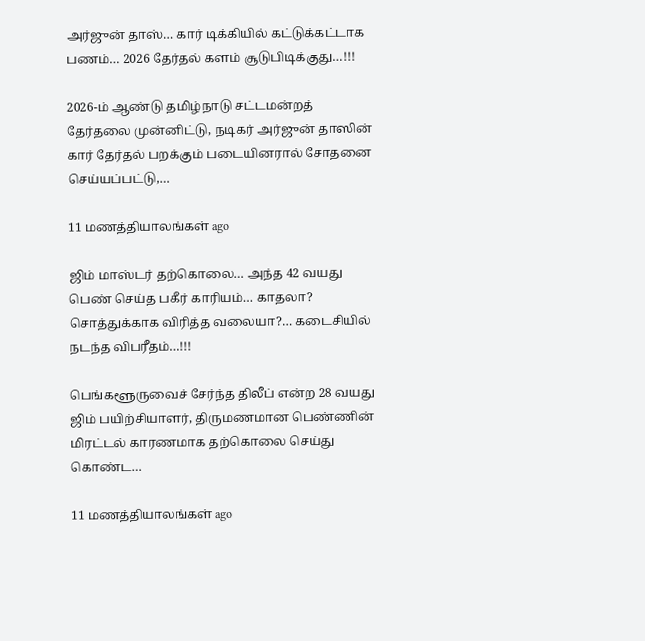அர்ஜுன் தாஸ்… கார் டிக்கியில் கட்டுக்கட்டாக பணம்… 2026 தேர்தல் களம் சூடுபிடிக்குது…!!!

2026-ம் ஆண்டு தமிழ்நாடு சட்டமன்றத் தேர்தலை முன்னிட்டு, நடிகர் அர்ஜுன் தாஸின் கார் தேர்தல் பறக்கும் படையினரால் சோதனை செய்யப்பட்டு,…

11 மணத்தியாலங்கள் ago

ஜிம் மாஸ்டர் தற்கொலை… அந்த 42 வயது பெண் செய்த பகீர் காரியம்… காதலா? சொத்துக்காக விரித்த வலையா?… கடைசியில் நடந்த விபரீதம்…!!!

பெங்களூருவைச் சேர்ந்த திலீப் என்ற 28 வயது ஜிம் பயிற்சியாளர், திருமணமான பெண்ணின் மிரட்டல் காரணமாக தற்கொலை செய்து கொண்ட…

11 மணத்தியாலங்கள் ago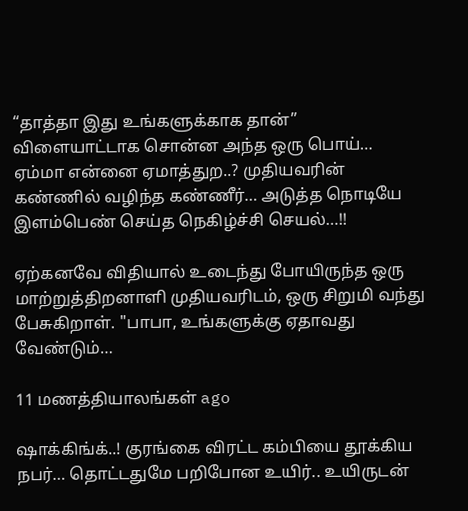“தாத்தா இது உங்களுக்காக தான்” விளையாட்டாக சொன்ன அந்த ஒரு பொய்… ஏம்மா என்னை ஏமாத்துற..? முதியவரின் கண்ணில் வழிந்த கண்ணீர்… அடுத்த நொடியே இளம்பெண் செய்த நெகிழ்ச்சி செயல்…!!

ஏற்கனவே விதியால் உடைந்து போயிருந்த ஒரு மாற்றுத்திறனாளி முதியவரிடம், ஒரு சிறுமி வந்து பேசுகிறாள். "பாபா, உங்களுக்கு ஏதாவது வேண்டும்…

11 மணத்தியாலங்கள் ago

ஷாக்கிங்க்..! குரங்கை விரட்ட கம்பியை தூக்கிய நபர்… தொட்டதுமே பறிபோன உயிர்.. உயிருடன்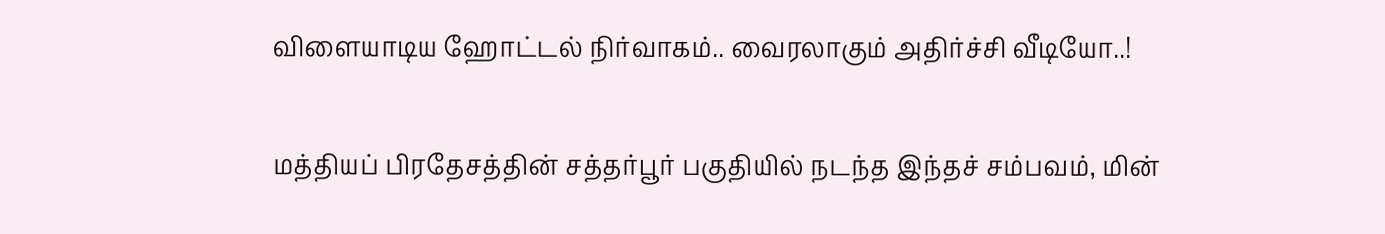விளையாடிய ஹோட்டல் நிர்வாகம்.. வைரலாகும் அதிர்ச்சி வீடியோ..!

மத்தியப் பிரதேசத்தின் சத்தர்பூர் பகுதியில் நடந்த இந்தச் சம்பவம், மின்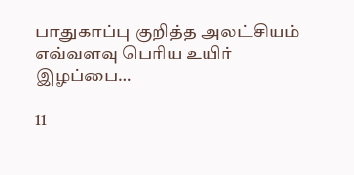பாதுகாப்பு குறித்த அலட்சியம் எவ்வளவு பெரிய உயிர் இழப்பை…

11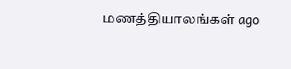மணத்தியாலங்கள் ago